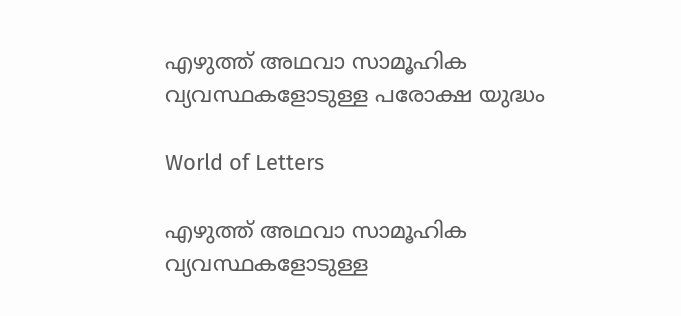എഴുത്ത് അഥവാ സാമൂഹിക വ്യവസ്ഥകളോടുള്ള പരോക്ഷ യുദ്ധം

World of Letters

എഴുത്ത് അഥവാ സാമൂഹിക വ്യവസ്ഥകളോടുള്ള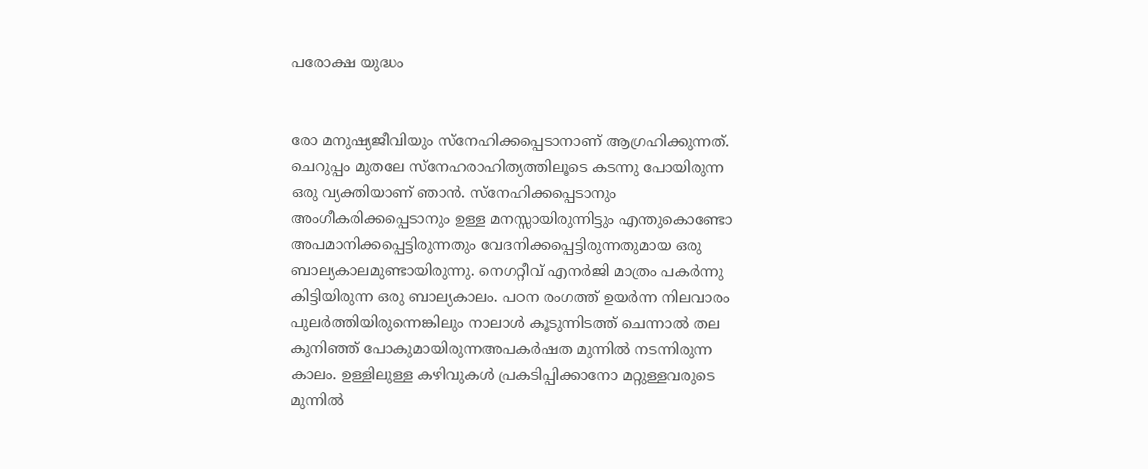പരോക്ഷ യുദ്ധം


രോ മനുഷ്യജീവിയും സ്നേഹിക്കപ്പെടാനാണ് ആഗ്രഹിക്കുന്നത്. ചെറുപ്പം മുതലേ സ്നേഹരാഹിത്യത്തിലൂടെ കടന്നു പോയിരുന്ന ഒരു വ്യക്തിയാണ് ഞാൻ. സ്നേഹിക്കപ്പെടാനും അംഗീകരിക്കപ്പെടാനും ഉള്ള മനസ്സായിരുന്നിട്ടും എന്തുകൊണ്ടോ അപമാനിക്കപ്പെട്ടിരുന്നതും വേദനിക്കപ്പെട്ടിരുന്നതുമായ ഒരു ബാല്യകാലമുണ്ടായിരുന്നു. നെഗറ്റീവ് എനർജി മാത്രം പകർന്നു കിട്ടിയിരുന്ന ഒരു ബാല്യകാലം. പഠന രംഗത്ത് ഉയർന്ന നിലവാരം പുലർത്തിയിരുന്നെങ്കിലും നാലാൾ കൂടുന്നിടത്ത് ചെന്നാൽ തല കുനിഞ്ഞ് പോകുമായിരുന്നഅപകർഷത മുന്നിൽ നടന്നിരുന്ന കാലം. ഉള്ളിലുള്ള കഴിവുകൾ പ്രകടിപ്പിക്കാനോ മറ്റുള്ളവരുടെ മുന്നിൽ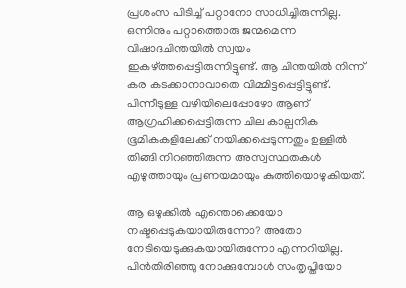പ്രശംസ പിടിച്ച് പറ്റാനോ സാധിച്ചിരുന്നില്ല. ഒന്നിനും പറ്റാത്തൊരു ജന്മമെന്ന വിഷാദചിന്തയിൽ സ്വയം ഇകഴ്ത്തപ്പെട്ടിരുന്നിട്ടുണ്ട്. ആ ചിന്തയിൽ നിന്ന് കര കടക്കാനാവാതെ വിമ്മിട്ടപ്പെട്ടിട്ടുണ്ട്. പിന്നീടുള്ള വഴിയിലെപ്പോഴോ ആണ് ആഗ്രഹിക്കപ്പെട്ടിരുന്ന ചില കാല്പനിക ഭൂമികകളിലേക്ക് നയിക്കപ്പെടുന്നതും ഉള്ളിൽ തിങ്ങി നിറഞ്ഞിരുന്ന അസ്വസ്ഥതകൾ എഴുത്തായും പ്രണയമായും കുത്തിയൊഴുകിയത്.

ആ ഒഴുക്കിൽ എന്തൊക്കെയോ നഷ്ടപ്പെടുകയായിരുന്നോ? അതോ നേടിയെടുക്കുകയായിരുന്നോ എന്നറിയില്ല. പിൻതിരിഞ്ഞു നോക്കുമ്പോൾ സംതൃപ്തിയോ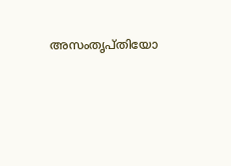അസംതൃപ്തിയോ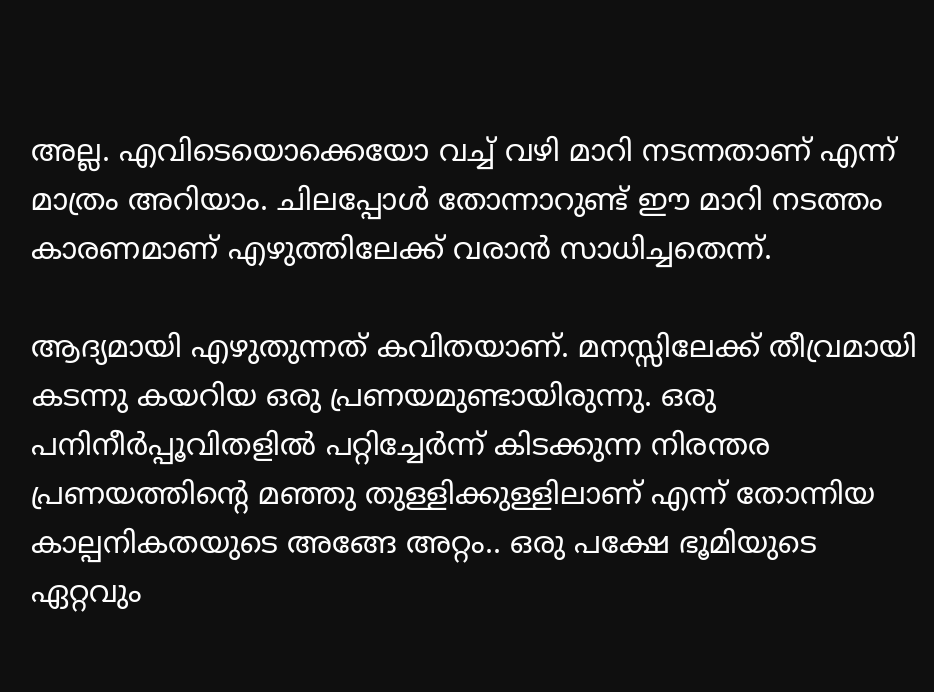അല്ല. എവിടെയൊക്കെയോ വച്ച് വഴി മാറി നടന്നതാണ് എന്ന് മാത്രം അറിയാം. ചിലപ്പോൾ തോന്നാറുണ്ട് ഈ മാറി നടത്തം കാരണമാണ് എഴുത്തിലേക്ക് വരാൻ സാധിച്ചതെന്ന്.

ആദ്യമായി എഴുതുന്നത് കവിതയാണ്. മനസ്സിലേക്ക് തീവ്രമായി കടന്നു കയറിയ ഒരു പ്രണയമുണ്ടായിരുന്നു. ഒരു പനിനീർപ്പൂവിതളിൽ പറ്റിച്ചേർന്ന് കിടക്കുന്ന നിരന്തര പ്രണയത്തിൻ്റെ മഞ്ഞു തുള്ളിക്കുള്ളിലാണ് എന്ന് തോന്നിയ കാല്പനികതയുടെ അങ്ങേ അറ്റം.. ഒരു പക്ഷേ ഭൂമിയുടെ ഏറ്റവും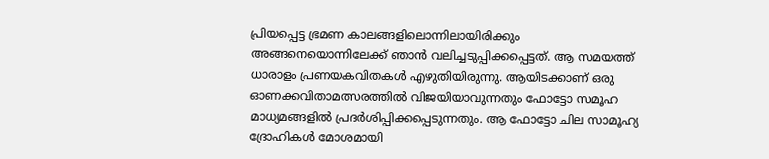പ്രിയപ്പെട്ട ഭ്രമണ കാലങ്ങളിലൊന്നിലായിരിക്കും അങ്ങനെയൊന്നിലേക്ക് ഞാൻ വലിച്ചടുപ്പിക്കപ്പെട്ടത്. ആ സമയത്ത് ധാരാളം പ്രണയകവിതകൾ എഴുതിയിരുന്നു. ആയിടക്കാണ് ഒരു ഓണക്കവിതാമത്സരത്തിൽ വിജയിയാവുന്നതും ഫോട്ടോ സമൂഹ മാധ്യമങ്ങളിൽ പ്രദർശിപ്പിക്കപ്പെടുന്നതും. ആ ഫോട്ടോ ചില സാമൂഹ്യ ദ്രോഹികൾ മോശമായി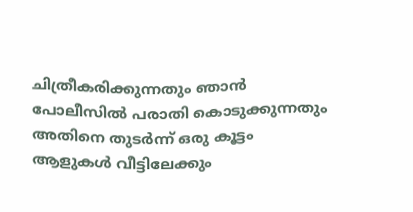ചിത്രീകരിക്കുന്നതും ഞാൻ പോലീസിൽ പരാതി കൊടുക്കുന്നതും അതിനെ തുടർന്ന് ഒരു കൂട്ടം ആളുകൾ വീട്ടിലേക്കും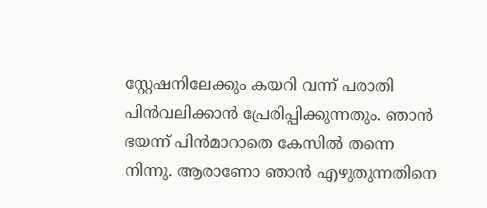സ്റ്റേഷനിലേക്കും കയറി വന്ന് പരാതി പിൻവലിക്കാൻ പ്രേരിപ്പിക്കുന്നതും. ഞാൻ ഭയന്ന് പിൻമാറാതെ കേസിൽ തന്നെ നിന്നു. ആരാണോ ഞാൻ എഴുതുന്നതിനെ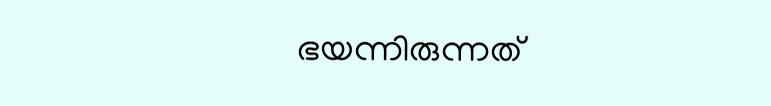ഭയന്നിരുന്നത്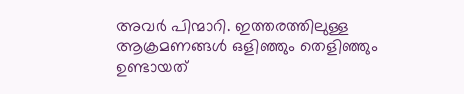അവർ പിന്മാറി. ഇത്തരത്തിലുള്ള ആക്രമണങ്ങൾ ഒളിഞ്ഞും തെളിഞ്ഞും ഉണ്ടായത്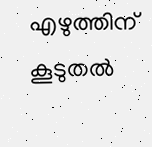എഴുത്തിന് കൂടുതൽ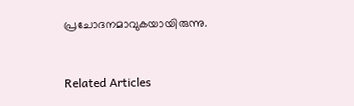പ്രചോദനമാവുകയായിരുന്നു.


Related Articles